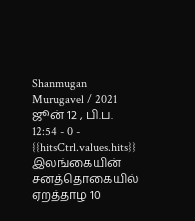Shanmugan Murugavel / 2021 ஜூன் 12 , பி.ப. 12:54 - 0 - {{hitsCtrl.values.hits}}
இலங்கையின் சனத்தொகையில் ஏறத்தாழ 10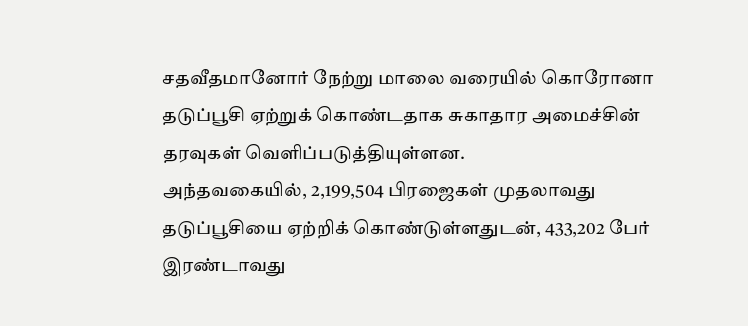சதவீதமானோர் நேற்று மாலை வரையில் கொரோனா தடுப்பூசி ஏற்றுக் கொண்டதாக சுகாதார அமைச்சின் தரவுகள் வெளிப்படுத்தியுள்ளன.
அந்தவகையில், 2,199,504 பிரஜைகள் முதலாவது தடுப்பூசியை ஏற்றிக் கொண்டுள்ளதுடன், 433,202 பேர் இரண்டாவது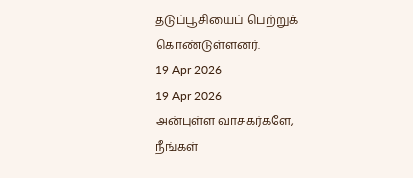தடுப்பூசியைப் பெற்றுக் கொண்டுள்ளனர்.
19 Apr 2026
19 Apr 2026
அன்புள்ள வாசகர்களே,
நீங்கள்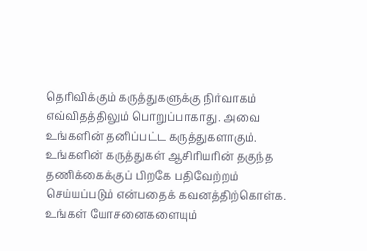தெரிவிக்கும் கருத்துகளுக்கு நிர்வாகம் எவ்விதத்திலும் பொறுப்பாகாது. அவை உங்களின் தனிப்பட்ட கருத்துகளாகும். உங்களின் கருத்துகள் ஆசிரியரின் தகுந்த தணிக்கைக்குப் பிறகே பதிவேற்றம் செய்யப்படும் என்பதைக் கவனத்திற்கொள்க. உங்கள் யோசனைகளையும்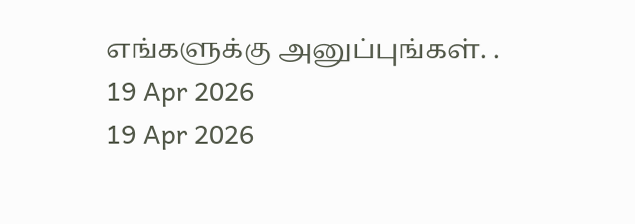எங்களுக்கு அனுப்புங்கள். .
19 Apr 2026
19 Apr 2026